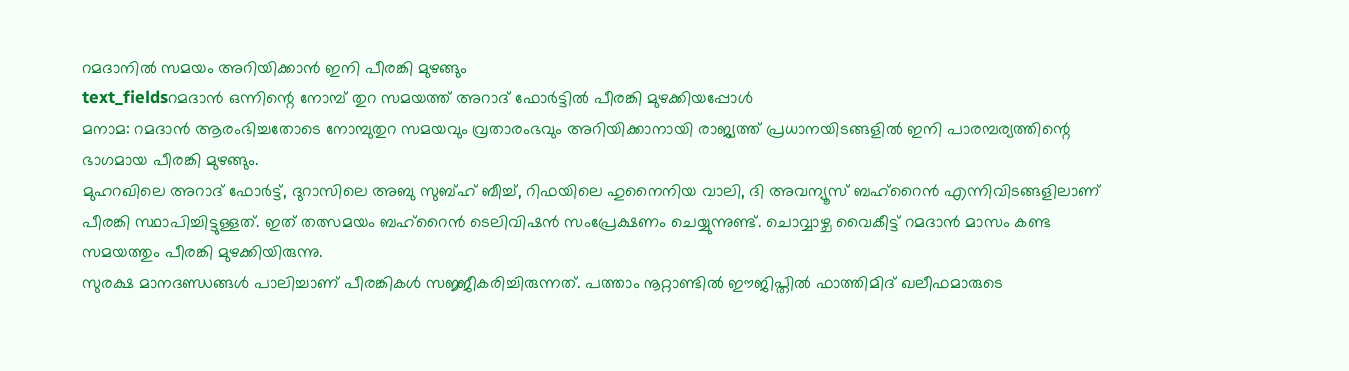റമദാനിൽ സമയം അറിയിക്കാൻ ഇനി പീരങ്കി മുഴങ്ങും
text_fieldsറമദാൻ ഒന്നിന്റെ നോമ്പ് തുറ സമയത്ത് അറാദ് ഫോർട്ടിൽ പീരങ്കി മുഴക്കിയപ്പോൾ
മനാമ: റമദാൻ ആരംഭിച്ചതോടെ നോമ്പുതുറ സമയവും വ്രതാരംഭവും അറിയിക്കാനായി രാജ്യത്ത് പ്രധാനയിടങ്ങളിൽ ഇനി പാരമ്പര്യത്തിന്റെ ഭാഗമായ പീരങ്കി മുഴങ്ങും.
മുഹറഖിലെ അറാദ് ഫോർട്ട്, ദുറാസിലെ അബു സുബ്ഹ് ബീച്ച്, റിഫയിലെ ഹുനൈനിയ വാലി, ദി അവന്യൂസ് ബഹ്റൈൻ എന്നിവിടങ്ങളിലാണ് പീരങ്കി സ്ഥാപിച്ചിട്ടുള്ളത്. ഇത് തത്സമയം ബഹ്റൈൻ ടെലിവിഷൻ സംപ്രേക്ഷണം ചെയ്യുന്നുണ്ട്. ചൊവ്വാഴ്ച വൈകീട്ട് റമദാൻ മാസം കണ്ട സമയത്തും പീരങ്കി മുഴക്കിയിരുന്നു.
സുരക്ഷ മാനദണ്ഡങ്ങൾ പാലിച്ചാണ് പീരങ്കികൾ സജ്ജീകരിച്ചിരുന്നത്. പത്താം നൂറ്റാണ്ടിൽ ഈജിപ്തിൽ ഫാത്തിമിദ് ഖലീഫമാരുടെ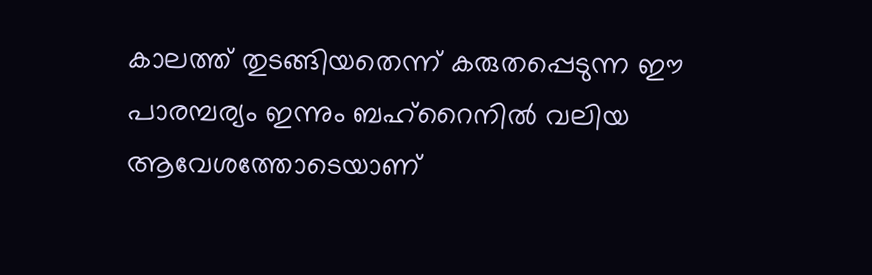കാലത്ത് തുടങ്ങിയതെന്ന് കരുതപ്പെടുന്ന ഈ പാരമ്പര്യം ഇന്നും ബഹ്റൈനിൽ വലിയ ആവേശത്തോടെയാണ്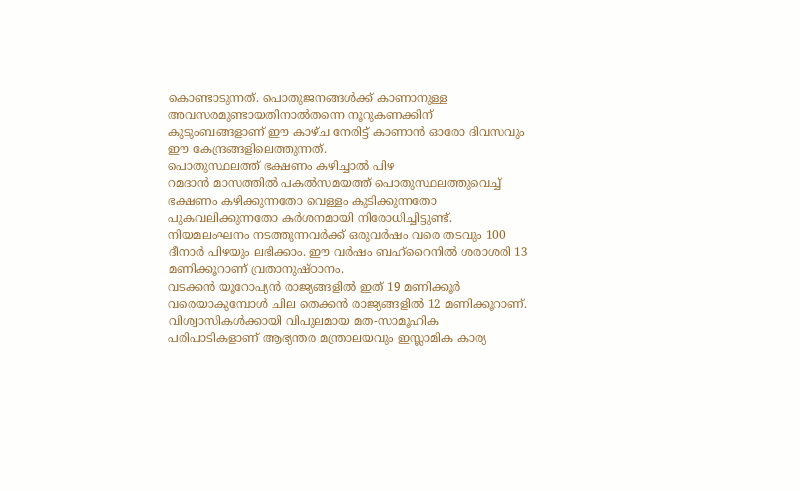കൊണ്ടാടുന്നത്. പൊതുജനങ്ങൾക്ക് കാണാനുള്ള അവസരമുണ്ടായതിനാൽതന്നെ നൂറുകണക്കിന് കുടുംബങ്ങളാണ് ഈ കാഴ്ച നേരിട്ട് കാണാൻ ഓരോ ദിവസവും ഈ കേന്ദ്രങ്ങളിലെത്തുന്നത്.
പൊതുസ്ഥലത്ത് ഭക്ഷണം കഴിച്ചാൽ പിഴ
റമദാൻ മാസത്തിൽ പകൽസമയത്ത് പൊതുസ്ഥലത്തുവെച്ച് ഭക്ഷണം കഴിക്കുന്നതോ വെള്ളം കുടിക്കുന്നതോ പുകവലിക്കുന്നതോ കർശനമായി നിരോധിച്ചിട്ടുണ്ട്. നിയമലംഘനം നടത്തുന്നവർക്ക് ഒരുവർഷം വരെ തടവും 100 ദീനാർ പിഴയും ലഭിക്കാം. ഈ വർഷം ബഹ്റൈനിൽ ശരാശരി 13 മണിക്കൂറാണ് വ്രതാനുഷ്ഠാനം.
വടക്കൻ യൂറോപ്യൻ രാജ്യങ്ങളിൽ ഇത് 19 മണിക്കൂർ വരെയാകുമ്പോൾ ചില തെക്കൻ രാജ്യങ്ങളിൽ 12 മണിക്കൂറാണ്. വിശ്വാസികൾക്കായി വിപുലമായ മത-സാമൂഹിക പരിപാടികളാണ് ആഭ്യന്തര മന്ത്രാലയവും ഇസ്ലാമിക കാര്യ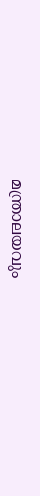മന്ത്രാലയവും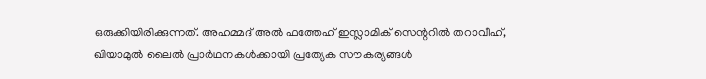ഒരുക്കിയിരിക്കുന്നത്. അഹമ്മദ് അൽ ഫത്തേഹ് ഇസ്ലാമിക് സെന്ററിൽ തറാവീഹ്, ഖിയാമുൽ ലൈൽ പ്രാർഥനകൾക്കായി പ്രത്യേക സൗകര്യങ്ങൾ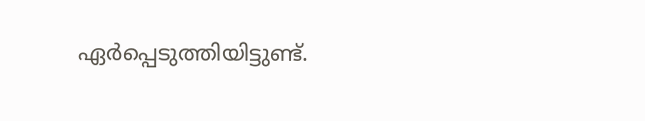ഏർപ്പെടുത്തിയിട്ടുണ്ട്.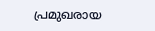പ്രമുഖരായ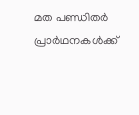മത പണ്ഡിതർ പ്രാർഥനകൾക്ക്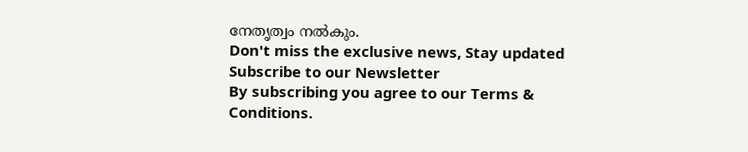നേതൃത്വം നൽകും.
Don't miss the exclusive news, Stay updated
Subscribe to our Newsletter
By subscribing you agree to our Terms & Conditions.